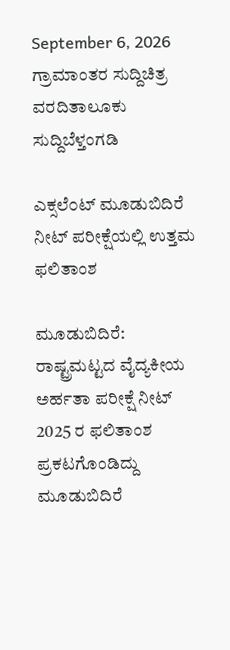September 6, 2026
ಗ್ರಾಮಾಂತರ ಸುದ್ದಿಚಿತ್ರ ವರದಿತಾಲೂಕು ಸುದ್ದಿಬೆಳ್ತಂಗಡಿ

ಎಕ್ಸಲೆ೦ಟ್ ಮೂಡುಬಿದಿರೆ ನೀಟ್ ಪರೀಕ್ಷೆಯಲ್ಲಿ ಉತ್ತಮ ಫಲಿತಾಂಶ

ಮೂಡುಬಿದಿರೆ: ರಾಷ್ಟ್ರಮಟ್ಟದ ವೈದ್ಯಕೀಯ ಅರ್ಹತಾ ಪರೀಕ್ಷೆ ನೀಟ್ 2025 ರ ಫಲಿತಾಂಶ ಪ್ರಕಟಗೊಂಡಿದ್ದು ಮೂಡುಬಿದಿರೆ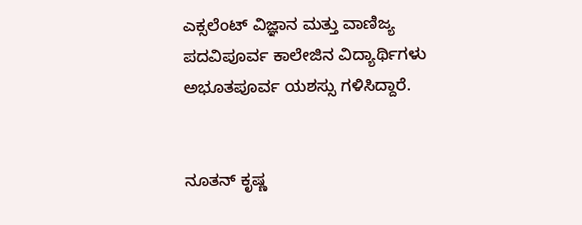ಎಕ್ಸಲೆಂಟ್ ವಿಜ್ಞಾನ ಮತ್ತು ವಾಣಿಜ್ಯ ಪದವಿಪೂರ್ವ ಕಾಲೇಜಿನ ವಿದ್ಯಾರ್ಥಿಗಳು ಅಭೂತಪೂರ್ವ ಯಶಸ್ಸು ಗಳಿಸಿದ್ದಾರೆ.


ನೂತನ್ ಕೃಷ್ಣ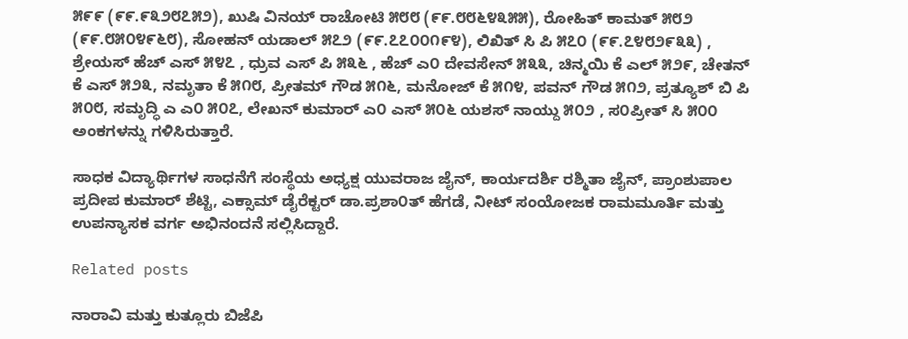೫೯೯ (೯೯.೯೩೨೮೭೫೨), ಖುಷಿ ವಿನಯ್ ರಾಚೋಟಿ ೫೮೮ (೯೯.೮೮೬೪೩೫೫), ರೋಹಿತ್ ಕಾಮತ್ ೫೮೨ (೯೯.೮೫೦೪೯೬೮), ಸೋಹನ್ ಯಡಾಲ್ ೫೭೨ (೯೯.೭೭೦೦೧೯೪), ಲಿಖಿತ್ ಸಿ ಪಿ ೫೭೦ (೯೯.೭೪೮೨೯೩೩) , ಶ್ರೇಯಸ್ ಹೆಚ್ ಎಸ್ ೫೪೭ , ಧ್ರುವ ಎಸ್ ಪಿ ೫೩೬ , ಹೆಚ್ ಎ೦ ದೇವಸೇನ್ ೫೩೩, ಚಿನ್ಮಯಿ ಕೆ ಎಲ್ ೫೨೯, ಚೇತನ್ ಕೆ ಎಸ್ ೫೨೩, ನಮೃತಾ ಕೆ ೫೧೮, ಪ್ರೀತಮ್ ಗೌಡ ೫೧೬, ಮನೋಜ್ ಕೆ ೫೧೪, ಪವನ್ ಗೌಡ ೫೧೨, ಪ್ರತ್ಯೂಶ್ ಬಿ ಪಿ ೫೦೮, ಸಮೃದ್ಧಿ ಎ ಎ೦ ೫೦೭, ಲೇಖನ್ ಕುಮಾರ್ ಎ೦ ಎಸ್ ೫೦೬ ಯಶಸ್ ನಾಯ್ದು ೫೦೨ , ಸ೦ಪ್ರೀತ್ ಸಿ ೫೦೦ ಅಂಕಗಳನ್ನು ಗಳಿಸಿರುತ್ತಾರೆ.

ಸಾಧಕ ವಿದ್ಯಾರ್ಥಿಗಳ ಸಾಧನೆಗೆ ಸಂಸ್ಥೆಯ ಅಧ್ಯಕ್ಷ ಯುವರಾಜ ಜೈನ್, ಕಾರ್ಯದರ್ಶಿ ರಶ್ಮಿತಾ ಜೈನ್, ಪ್ರಾಂಶುಪಾಲ ಪ್ರದೀಪ ಕುಮಾರ್ ಶೆಟ್ಟಿ, ಎಕ್ಸಾಮ್ ಡೈರೆಕ್ಟರ್ ಡಾ.ಪ್ರಶಾ೦ತ್ ಹೆಗಡೆ, ನೀಟ್ ಸಂಯೋಜಕ ರಾಮಮೂರ್ತಿ ಮತ್ತು ಉಪನ್ಯಾಸಕ ವರ್ಗ ಅಭಿನಂದನೆ ಸಲ್ಲಿಸಿದ್ದಾರೆ.

Related posts

ನಾರಾವಿ ಮತ್ತು ಕುತ್ಲೂರು ಬಿಜೆಪಿ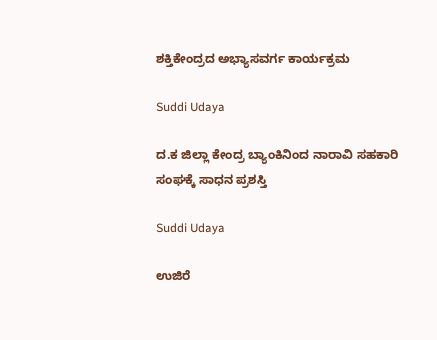ಶಕ್ತಿಕೇಂದ್ರದ ಅಭ್ಯಾಸವರ್ಗ ಕಾರ್ಯಕ್ರಮ

Suddi Udaya

ದ.ಕ ಜಿಲ್ಲಾ ಕೇಂದ್ರ ಬ್ಯಾಂಕಿನಿಂದ ನಾರಾವಿ ಸಹಕಾರಿ ಸಂಘಕ್ಕೆ ಸಾಧನ ಪ್ರಶಸ್ತಿ

Suddi Udaya

ಉಜಿರೆ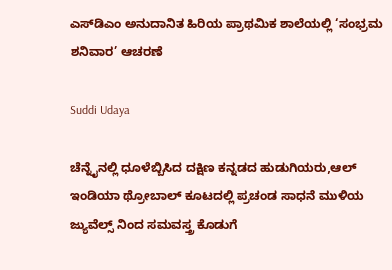ಎಸ್‌ಡಿಎಂ ಅನುದಾನಿತ ಹಿರಿಯ ಪ್ರಾಥಮಿಕ ಶಾಲೆಯಲ್ಲಿ ‘ಸಂಭ್ರಮ ಶನಿವಾರ’ ಆಚರಣೆ

Suddi Udaya

ಚೆನ್ನೈನಲ್ಲಿ ಧೂಳೆಬ್ಬಿಸಿದ ದಕ್ಷಿಣ ಕನ್ನಡದ ಹುಡುಗಿಯರು,ಆಲ್ ಇಂಡಿಯಾ ಥ್ರೋಬಾಲ್ ಕೂಟದಲ್ಲಿ ಪ್ರಚಂಡ ಸಾಧನೆ ಮುಳಿಯ ಜ್ಯುವೆಲ್ಸ್ ನಿಂದ ಸಮವಸ್ತ್ರ ಕೊಡುಗೆ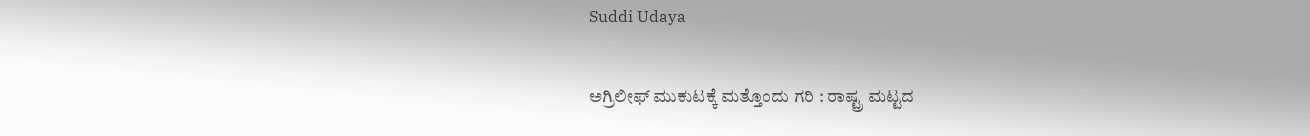Suddi Udaya

ಅಗ್ರಿಲೀಫ್ ಮುಕುಟಕ್ಕೆ ಮತ್ತೊಂದು ಗರಿ : ರಾಷ್ಟ್ರ ಮಟ್ಟದ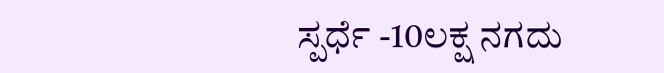ಸ್ಪರ್ಧೆ -10ಲಕ್ಷ ನಗದು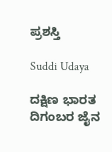ಪ್ರಶಸ್ತಿ

Suddi Udaya

ದಕ್ಷಿಣ ಭಾರತ ದಿಗಂಬರ ಜೈನ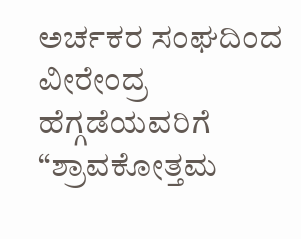ಅರ್ಚಕರ ಸಂಘದಿಂದ ವೀರೇಂದ್ರ ಹೆಗ್ಗಡೆಯವರಿಗೆ “ಶ್ರಾವಕೋತ್ತಮ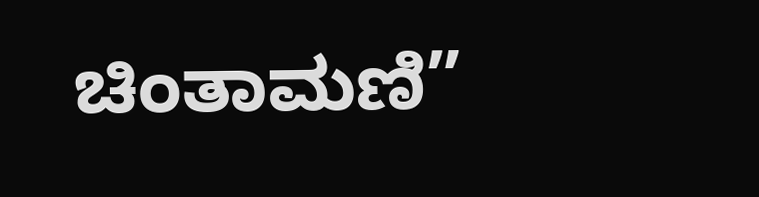ಚಿಂತಾಮಣಿ”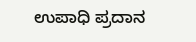ಉಪಾಧಿ ಪ್ರದಾನ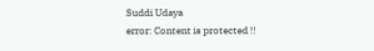Suddi Udaya
error: Content is protected !!